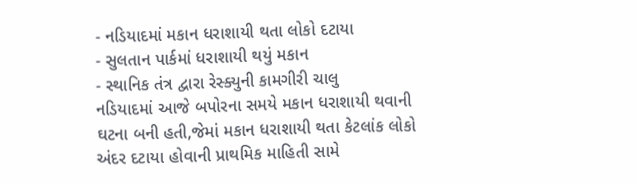- નડિયાદમાં મકાન ધરાશાયી થતા લોકો દટાયા
- સુલતાન પાર્કમાં ધરાશાયી થયું મકાન
- સ્થાનિક તંત્ર દ્વારા રેસ્ક્યુની કામગીરી ચાલુ
નડિયાદમાં આજે બપોરના સમયે મકાન ધરાશાયી થવાની ઘટના બની હતી,જેમાં મકાન ધરાશાયી થતા કેટલાંક લોકો અંદર દટાયા હોવાની પ્રાથમિક માહિતી સામે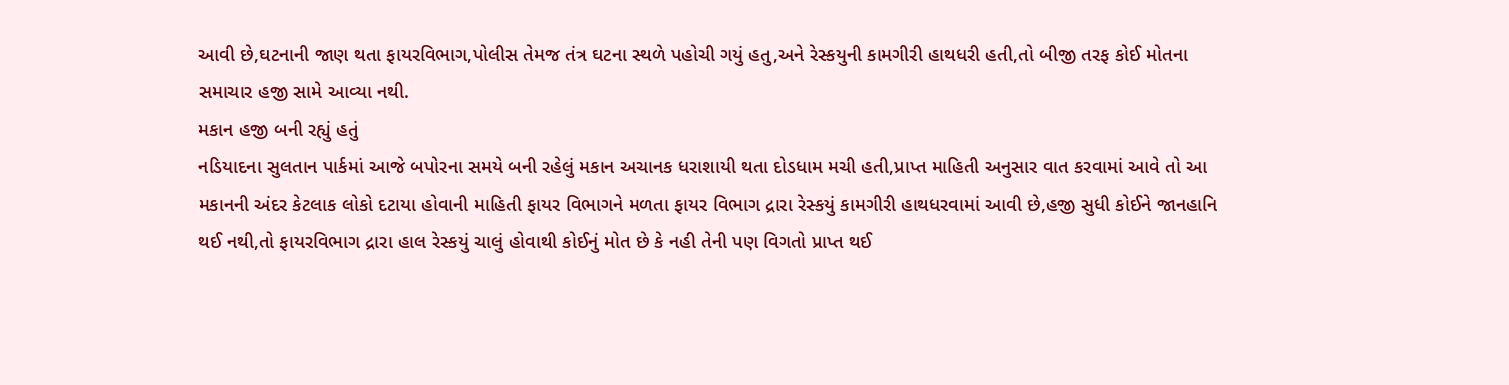આવી છે,ઘટનાની જાણ થતા ફાયરવિભાગ,પોલીસ તેમજ તંત્ર ઘટના સ્થળે પહોચી ગયું હતુ,અને રેસ્કયુની કામગીરી હાથધરી હતી,તો બીજી તરફ કોઈ મોતના સમાચાર હજી સામે આવ્યા નથી.
મકાન હજી બની રહ્યું હતું
નડિયાદના સુલતાન પાર્કમાં આજે બપોરના સમયે બની રહેલું મકાન અચાનક ધરાશાયી થતા દોડધામ મચી હતી,પ્રાપ્ત માહિતી અનુસાર વાત કરવામાં આવે તો આ મકાનની અંદર કેટલાક લોકો દટાયા હોવાની માહિતી ફાયર વિભાગને મળતા ફાયર વિભાગ દ્રારા રેસ્કયું કામગીરી હાથધરવામાં આવી છે,હજી સુધી કોઈને જાનહાનિ થઈ નથી,તો ફાયરવિભાગ દ્રારા હાલ રેસ્કયું ચાલું હોવાથી કોઈનું મોત છે કે નહી તેની પણ વિગતો પ્રાપ્ત થઈ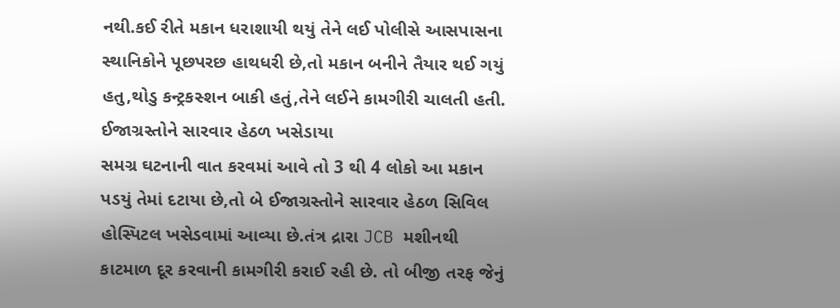નથી.કઈ રીતે મકાન ધરાશાયી થયું તેને લઈ પોલીસે આસપાસના સ્થાનિકોને પૂછપરછ હાથધરી છે,તો મકાન બનીને તૈયાર થઈ ગયું હતુ,થોડુ કન્ટ્રકસ્શન બાકી હતું,તેને લઈને કામગીરી ચાલતી હતી.
ઈજાગ્રસ્તોને સારવાર હેઠળ ખસેડાયા
સમગ્ર ઘટનાની વાત કરવમાં આવે તો 3 થી 4 લોકો આ મકાન પડયું તેમાં દટાયા છે,તો બે ઈજાગ્રસ્તોને સારવાર હેઠળ સિવિલ હોસ્પિટલ ખસેડવામાં આવ્યા છે.તંત્ર દ્રારા JCB મશીનથી કાટમાળ દૂર કરવાની કામગીરી કરાઈ રહી છે. તો બીજી તરફ જેનું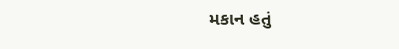મકાન હતું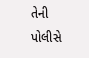તેની પોલીસે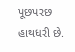પૂછપરછ હાથધરી છે.